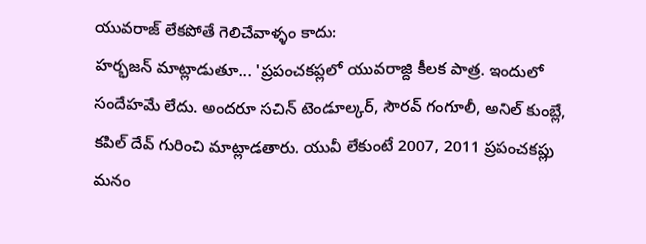యువరాజ్ లేకపోతే గెలిచేవాళ్ళం కాదు:
హర్భజన్ మాట్లాడుతూ... 'ప్రపంచకప్లలో యువరాజ్ది కీలక పాత్ర. ఇందులో సందేహమే లేదు. అందరూ సచిన్ టెండూల్కర్, సౌరవ్ గంగూలీ, అనిల్ కుంబ్లే, కపిల్ దేవ్ గురించి మాట్లాడతారు. యువీ లేకుంటే 2007, 2011 ప్రపంచకప్లు మనం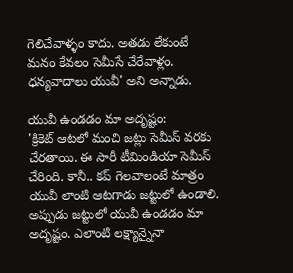గెలిచేవాళ్ళం కాదు. అతడు లేకుంటే మనం కేవలం సెమీసే చేరేవాళ్లం. ధన్యవాదాలు యువీ' అని అన్నాడు.

యువీ ఉండడం మా అదృష్టం:
'క్రికెట్ ఆటలో మంచి జట్లు సెమీస్ వరకు చేరతాయి. ఈ సారీ టీమిండియా సెమీస్ చేరింది. కానీ.. కప్ గెలవాలంటే మాత్రం యువీ లాంటి ఆటగాడు జట్టులో ఉండాలి. అప్పుడు జట్టులో యువీ ఉండడం మా అదృష్టం. ఎలాంటి లక్ష్యాన్నైనా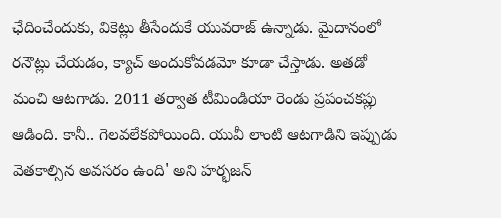ఛేదించేందుకు, వికెట్లు తీసేందుకే యువరాజ్ ఉన్నాడు. మైదానంలో రనౌట్లు చేయడం, క్యాచ్ అందుకోవడమో కూడా చేస్తాడు. అతడో మంచి ఆటగాడు. 2011 తర్వాత టీమిండియా రెండు ప్రపంచకప్లు ఆడింది. కానీ.. గెలవలేకపోయింది. యువీ లాంటి ఆటగాడిని ఇప్పుడు వెతకాల్సిన అవసరం ఉంది' అని హర్భజన్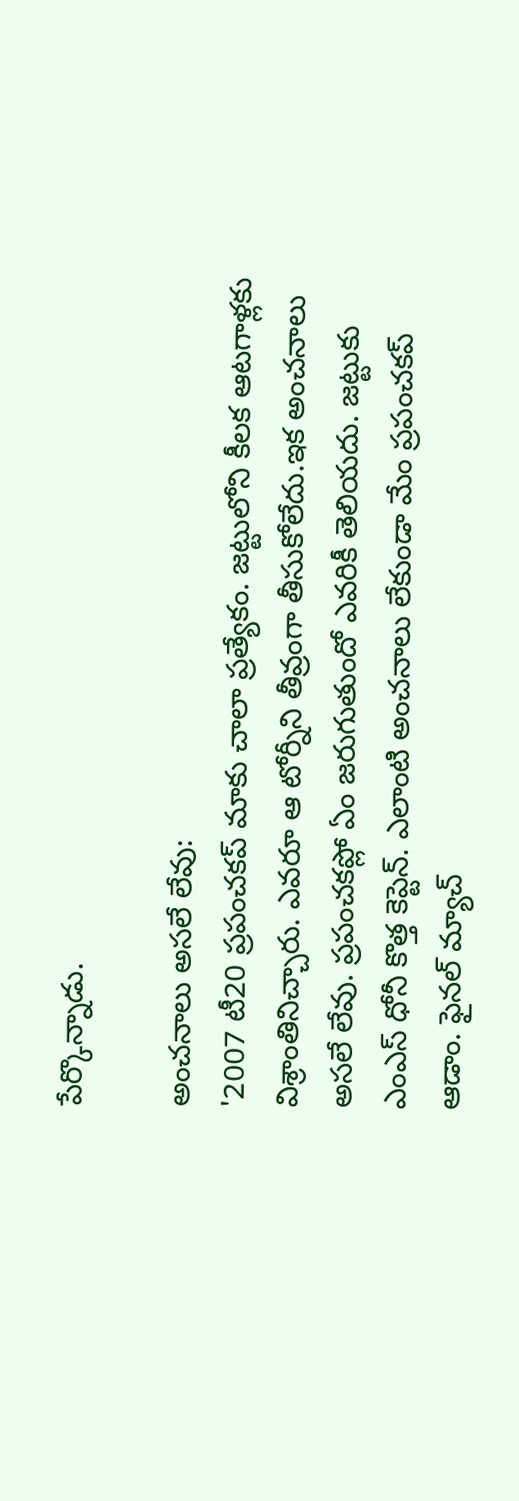పేర్కొన్నాడు.

అంచనాలు అసలే లేవు:
'2007 టీ20 ప్రపంచకప్ మాకు చాలా ప్రత్యేకం. జట్టులోని కీలక ఆటగాళ్లకు విశ్రాంతినిచ్చారు. ఎవరూ ఆ టోర్నీని తీవ్రంగా తీసుకోలేదు.ఇక అంచనాలు అసలే లేవు. ప్రపంచకప్లో ఏం జరుగుతుందో ఎవరికీ తెలియదు. జట్టుకు ఎంఎస్ ధోనీ కొత్త కెప్టెన్. ఎలాంటి అంచనాలు లేకుండా మేం ప్రపంచకప్ ఆడాం. ఫైనల్ మ్యాచ్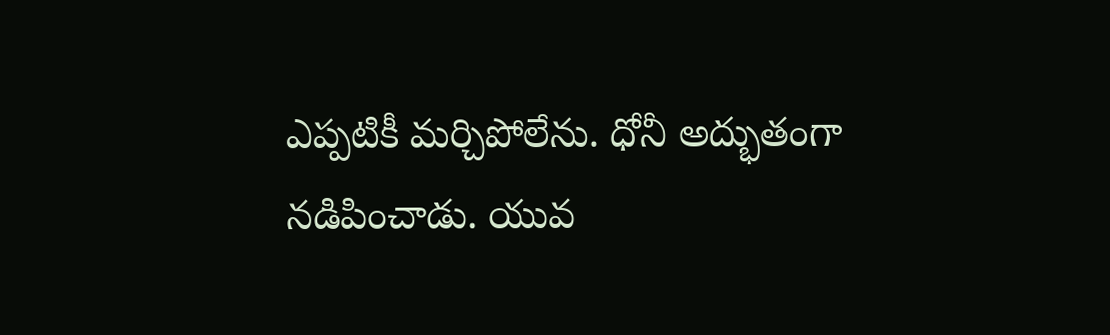ఎప్పటికీ మర్చిపోలేను. ధోనీ అద్భుతంగా నడిపించాడు. యువ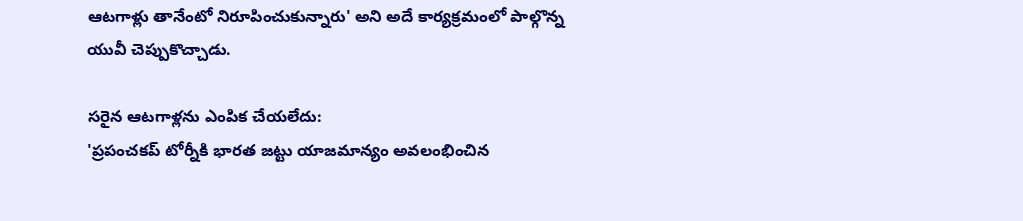ఆటగాళ్లు తానేంటో నిరూపించుకున్నారు' అని అదే కార్యక్రమంలో పాల్గొన్న యువీ చెప్పుకొచ్చాడు.

సరైన ఆటగాళ్లను ఎంపిక చేయలేదు:
'ప్రపంచకప్ టోర్నీకి భారత జట్టు యాజమాన్యం అవలంభించిన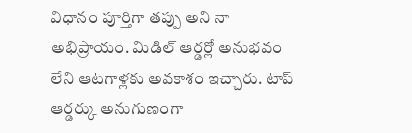విధానం పూర్తిగా తప్పు అని నా అభిప్రాయం. మిడిల్ ఆర్డర్లో అనుభవం లేని ఆటగాళ్లకు అవకాశం ఇచ్చారు. టాప్ ఆర్డర్కు అనుగుణంగా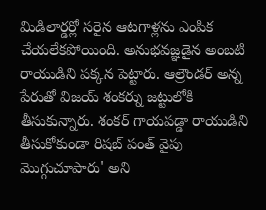మిడిలార్డర్లో సరైన ఆటగాళ్లను ఎంపిక చేయలేకపోయింది. అనుభవజ్ఞడైన అంబటి రాయుడిని పక్కన పెట్టారు. ఆల్రౌండర్ అన్న పేరుతో విజయ్ శంకర్ను జట్టులోకి తీసుకున్నారు. శంకర్ గాయపడ్డా రాయుడిని తీసుకోకుండా రిషబ్ పంత్ వైపు మొగ్గుచూపారు' అని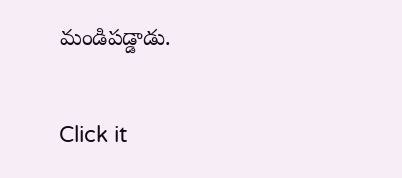మండిపడ్డాడు.


Click it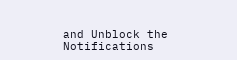and Unblock the Notifications